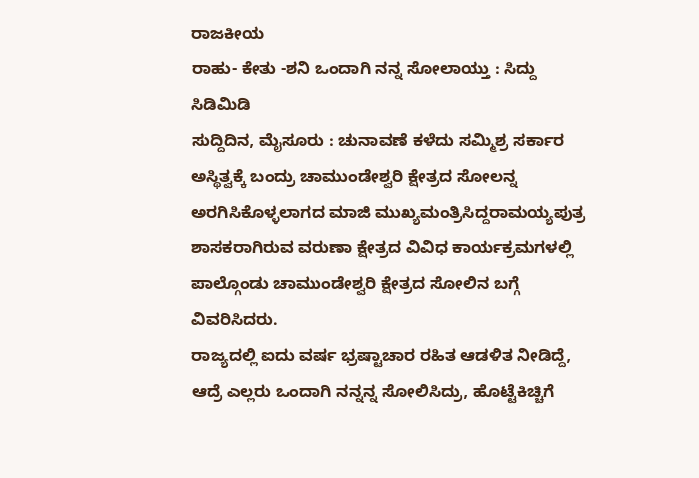ರಾಜಕೀಯ
ರಾಹು- ಕೇತು -ಶನಿ ಒಂದಾಗಿ ನನ್ನ ಸೋಲಾಯ್ತು : ಸಿದ್ದು ಸಿಡಿಮಿಡಿ
ಸುದ್ದಿದಿನ, ಮೈಸೂರು : ಚುನಾವಣೆ ಕಳೆದು ಸಮ್ಮಿಶ್ರ ಸರ್ಕಾರ ಅಸ್ಥಿತ್ವಕ್ಕೆ ಬಂದ್ರು ಚಾಮುಂಡೇಶ್ವರಿ ಕ್ಷೇತ್ರದ ಸೋಲನ್ನ ಅರಗಿಸಿಕೊಳ್ಳಲಾಗದ ಮಾಜಿ ಮುಖ್ಯಮಂತ್ರಿಸಿದ್ದರಾಮಯ್ಯಪುತ್ರ ಶಾಸಕರಾಗಿರುವ ವರುಣಾ ಕ್ಷೇತ್ರದ ವಿವಿಧ ಕಾರ್ಯಕ್ರಮಗಳಲ್ಲಿ ಪಾಲ್ಗೊಂಡು ಚಾಮುಂಡೇಶ್ವರಿ ಕ್ಷೇತ್ರದ ಸೋಲಿನ ಬಗ್ಗೆ ವಿವರಿಸಿದರು.
ರಾಜ್ಯದಲ್ಲಿ ಐದು ವರ್ಷ ಭ್ರಷ್ಟಾಚಾರ ರಹಿತ ಆಡಳಿತ ನೀಡಿದ್ದೆ, ಆದ್ರೆ ಎಲ್ಲರು ಒಂದಾಗಿ ನನ್ನನ್ನ ಸೋಲಿಸಿದ್ರು, ಹೊಟ್ಟೆಕಿಚ್ಚಿಗೆ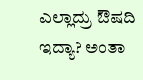ಎಲ್ಲಾದ್ರು ಔಷದಿ ಇದ್ಯಾ? ಅಂತಾ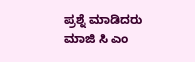ಪ್ರಶ್ನೆ ಮಾಡಿದರು ಮಾಜಿ ಸಿ ಎಂ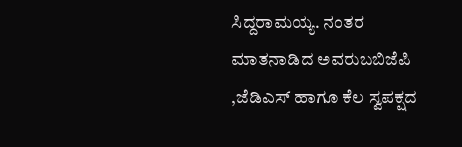ಸಿದ್ದರಾಮಯ್ಯ. ನಂತರ ಮಾತನಾಡಿದ ಅವರುಬಬಿಜೆಪಿ ,ಜೆಡಿಎಸ್ ಹಾಗೂ ಕೆಲ ಸ್ವಪಕ್ಷದ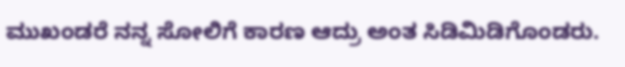ಮುಖಂಡರೆ ನನ್ನ ಸೋಲಿಗೆ ಕಾರಣ ಆದ್ರು ಅಂತ ಸಿಡಿಮಿಡಿಗೊಂಡರು.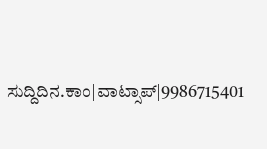ಸುದ್ದಿದಿನ.ಕಾಂ|ವಾಟ್ಸಾಪ್|9986715401